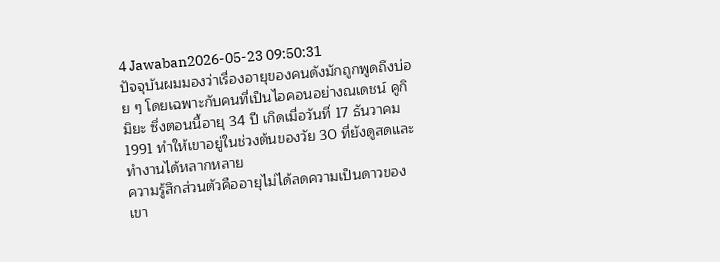4 Jawaban2026-05-23 09:50:31
ปัจจุบันผมมองว่าเรื่องอายุของคนดังมักถูกพูดถึงบ่อย ๆ โดยเฉพาะกับคนที่เป็นไอคอนอย่างณเดชน์ คูกิมิยะ ซึ่งตอนนี้อายุ 34 ปี เกิดเมื่อวันที่ 17 ธันวาคม 1991 ทำให้เขาอยู่ในช่วงต้นของวัย 30 ที่ยังดูสดและทำงานได้หลากหลาย
ความรู้สึกส่วนตัวคืออายุไม่ได้ลดความเป็นดาวของเขา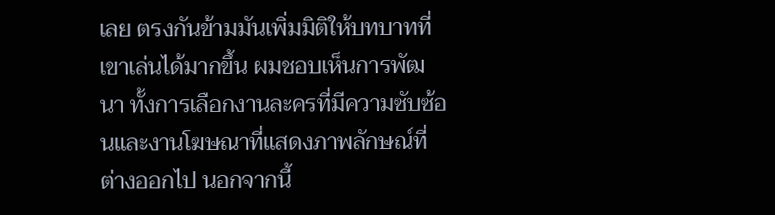เลย ตรงกันข้ามมันเพิ่มมิติให้บทบาทที่เขาเล่นได้มากขึ้น ผมชอบเห็นการพัฒนา ทั้งการเลือกงานละครที่มีความซับซ้อนและงานโฆษณาที่แสดงภาพลักษณ์ที่ต่างออกไป นอกจากนี้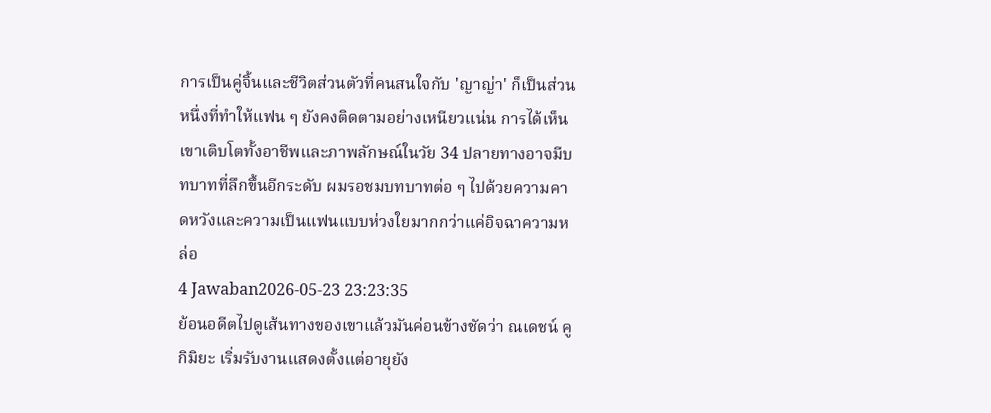การเป็นคู่จิ้นและชีวิตส่วนตัวที่คนสนใจกับ 'ญาญ่า' ก็เป็นส่วนหนึ่งที่ทำให้แฟน ๆ ยังคงติดตามอย่างเหนียวแน่น การได้เห็นเขาเติบโตทั้งอาชีพและภาพลักษณ์ในวัย 34 ปลายทางอาจมีบทบาทที่ลึกขึ้นอีกระดับ ผมรอชมบทบาทต่อ ๆ ไปด้วยความคาดหวังและความเป็นแฟนแบบห่วงใยมากกว่าแค่อิจฉาความหล่อ
4 Jawaban2026-05-23 23:23:35
ย้อนอดีตไปดูเส้นทางของเขาแล้วมันค่อนข้างชัดว่า ณเดชน์ คูกิมิยะ เริ่มรับงานแสดงตั้งแต่อายุยัง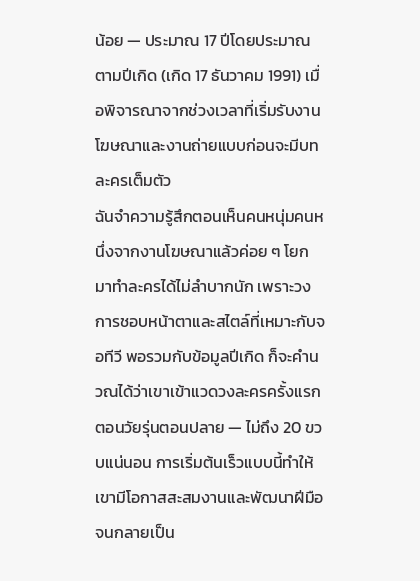น้อย — ประมาณ 17 ปีโดยประมาณตามปีเกิด (เกิด 17 ธันวาคม 1991) เมื่อพิจารณาจากช่วงเวลาที่เริ่มรับงานโฆษณาและงานถ่ายแบบก่อนจะมีบทละครเต็มตัว
ฉันจำความรู้สึกตอนเห็นคนหนุ่มคนหนึ่งจากงานโฆษณาแล้วค่อย ๆ โยกมาทำละครได้ไม่ลำบากนัก เพราะวงการชอบหน้าตาและสไตล์ที่เหมาะกับจอทีวี พอรวมกับข้อมูลปีเกิด ก็จะคำนวณได้ว่าเขาเข้าแวดวงละครครั้งแรกตอนวัยรุ่นตอนปลาย — ไม่ถึง 20 ขวบแน่นอน การเริ่มต้นเร็วแบบนี้ทำให้เขามีโอกาสสะสมงานและพัฒนาฝีมือจนกลายเป็น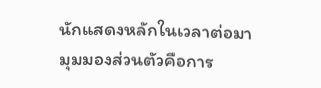นักแสดงหลักในเวลาต่อมา
มุมมองส่วนตัวคือการ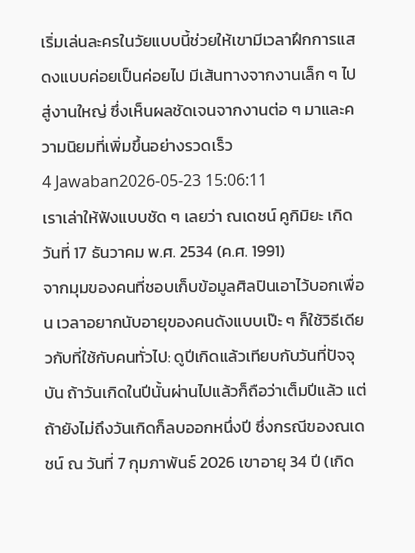เริ่มเล่นละครในวัยแบบนี้ช่วยให้เขามีเวลาฝึกการแสดงแบบค่อยเป็นค่อยไป มีเส้นทางจากงานเล็ก ๆ ไปสู่งานใหญ่ ซึ่งเห็นผลชัดเจนจากงานต่อ ๆ มาและความนิยมที่เพิ่มขึ้นอย่างรวดเร็ว
4 Jawaban2026-05-23 15:06:11
เราเล่าให้ฟังแบบชัด ๆ เลยว่า ณเดชน์ คูกิมิยะ เกิดวันที่ 17 ธันวาคม พ.ศ. 2534 (ค.ศ. 1991)
จากมุมของคนที่ชอบเก็บข้อมูลศิลปินเอาไว้บอกเพื่อน เวลาอยากนับอายุของคนดังแบบเป๊ะ ๆ ก็ใช้วิธีเดียวกับที่ใช้กับคนทั่วไป: ดูปีเกิดแล้วเทียบกับวันที่ปัจจุบัน ถ้าวันเกิดในปีนั้นผ่านไปแล้วก็ถือว่าเต็มปีแล้ว แต่ถ้ายังไม่ถึงวันเกิดก็ลบออกหนึ่งปี ซึ่งกรณีของณเดชน์ ณ วันที่ 7 กุมภาพันธ์ 2026 เขาอายุ 34 ปี (เกิด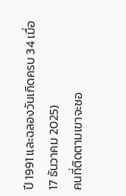ปี 1991 และฉลองวันเกิดครบ 34 เมื่อ 17 ธันวาคม 2025)
คนที่ติดตามเขาจะชอ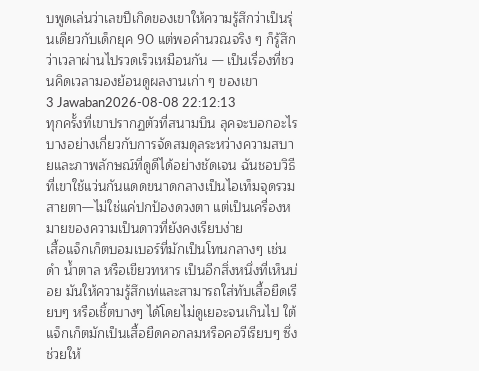บพูดเล่นว่าเลขปีเกิดของเขาให้ความรู้สึกว่าเป็นรุ่นเดียวกับเด็กยุค 90 แต่พอคำนวณจริง ๆ ก็รู้สึกว่าเวลาผ่านไปรวดเร็วเหมือนกัน — เป็นเรื่องที่ชวนคิดเวลามองย้อนดูผลงานเก่า ๆ ของเขา
3 Jawaban2026-08-08 22:12:13
ทุกครั้งที่เขาปรากฏตัวที่สนามบิน ลุคจะบอกอะไรบางอย่างเกี่ยวกับการจัดสมดุลระหว่างความสบายและภาพลักษณ์ที่ดูดีได้อย่างชัดเจน ฉันชอบวิธีที่เขาใช้แว่นกันแดดขนาดกลางเป็นไอเท็มจุดรวมสายตา—ไม่ใช่แค่ปกป้องดวงตา แต่เป็นเครื่องหมายของความเป็นดาวที่ยังคงเรียบง่าย
เสื้อแจ็กเก็ตบอมเบอร์ที่มักเป็นโทนกลางๆ เช่น ดำ น้ำตาล หรือเขียวทหาร เป็นอีกสิ่งหนึ่งที่เห็นบ่อย มันให้ความรู้สึกเท่และสามารถใส่ทับเสื้อยืดเรียบๆ หรือเชิ้ตบางๆ ได้โดยไม่ดูเยอะจนเกินไป ใต้แจ็กเก็ตมักเป็นเสื้อยืดคอกลมหรือคอวีเรียบๆ ซึ่งช่วยให้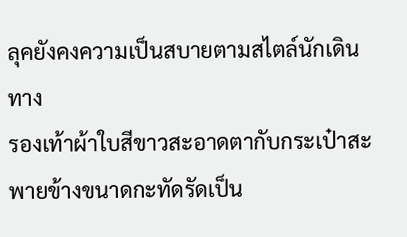ลุคยังคงความเป็นสบายตามสไตล์นักเดินทาง
รองเท้าผ้าใบสีขาวสะอาดตากับกระเป๋าสะพายข้างขนาดกะทัดรัดเป็น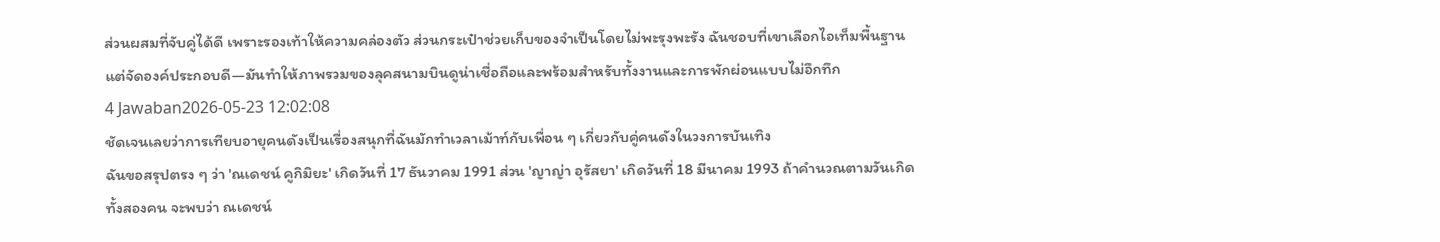ส่วนผสมที่จับคู่ได้ดี เพราะรองเท้าให้ความคล่องตัว ส่วนกระเป๋าช่วยเก็บของจำเป็นโดยไม่พะรุงพะรัง ฉันชอบที่เขาเลือกไอเท็มพื้นฐานแต่จัดองค์ประกอบดี—มันทำให้ภาพรวมของลุคสนามบินดูน่าเชื่อถือและพร้อมสำหรับทั้งงานและการพักผ่อนแบบไม่อึกทึก
4 Jawaban2026-05-23 12:02:08
ชัดเจนเลยว่าการเทียบอายุคนดังเป็นเรื่องสนุกที่ฉันมักทำเวลาเม้าท์กับเพื่อน ๆ เกี่ยวกับคู่คนดังในวงการบันเทิง
ฉันขอสรุปตรง ๆ ว่า 'ณเดชน์ คูกิมิยะ' เกิดวันที่ 17 ธันวาคม 1991 ส่วน 'ญาญ่า อุรัสยา' เกิดวันที่ 18 มีนาคม 1993 ถ้าคำนวณตามวันเกิดทั้งสองคน จะพบว่า ณเดชน์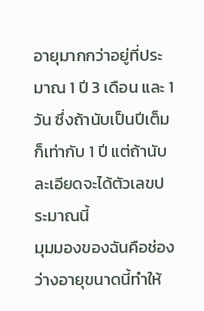อายุมากกว่าอยู่ที่ประมาณ 1 ปี 3 เดือน และ 1 วัน ซึ่งถ้านับเป็นปีเต็มก็เท่ากับ 1 ปี แต่ถ้านับละเอียดจะได้ตัวเลขประมาณนี้
มุมมองของฉันคือช่องว่างอายุขนาดนี้ทำให้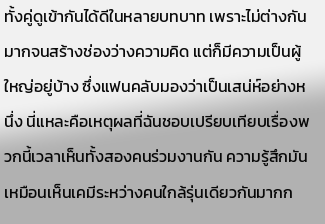ทั้งคู่ดูเข้ากันได้ดีในหลายบทบาท เพราะไม่ต่างกันมากจนสร้างช่องว่างความคิด แต่ก็มีความเป็นผู้ใหญ่อยู่บ้าง ซึ่งแฟนคลับมองว่าเป็นเสน่ห์อย่างหนึ่ง นี่แหละคือเหตุผลที่ฉันชอบเปรียบเทียบเรื่องพวกนี้เวลาเห็นทั้งสองคนร่วมงานกัน ความรู้สึกมันเหมือนเห็นเคมีระหว่างคนใกล้รุ่นเดียวกันมากก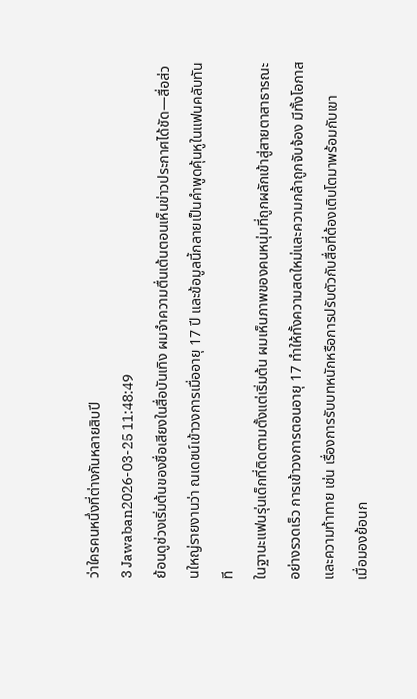ว่าใครคนหนึ่งที่ต่างกันหลายสิบปี
3 Jawaban2026-03-25 11:48:49
ย้อนดูช่วงเริ่มต้นของชื่อเสียงในสื่อบันเทิง ผมจำความตื่นเต้นตอนเห็นข่าวประกาศได้ชัด—สื่อส่วนใหญ่รายงานว่า ณเดชน์เข้าวงการเมื่ออายุ 17 ปี และข้อมูลนี้กลายเป็นคำพูดคุ้นหูในแฟนคลับทันที
ในฐานะแฟนรุ่นเด็กที่ติดตามตั้งแต่เริ่มต้น ผมเห็นภาพของคนหนุ่มที่ถูกผลักเข้าสู่สายตาสาธารณะอย่างรวดเร็ว การเข้าวงการตอนอายุ 17 ทำให้ทั้งความสดใหม่และความกล้าถูกจับจ้อง มีทั้งโอกาสและความท้าทาย เช่น เรื่องการรับบทหนักหรือการปรับตัวกับสื่อที่ต้องเติบโตมาพร้อมกับเขา
เมื่อมองย้อนก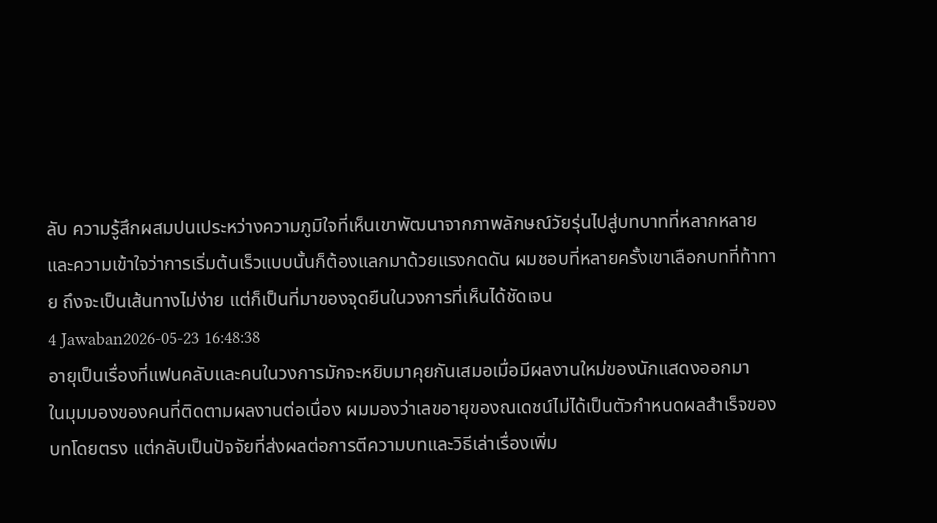ลับ ความรู้สึกผสมปนเประหว่างความภูมิใจที่เห็นเขาพัฒนาจากภาพลักษณ์วัยรุ่นไปสู่บทบาทที่หลากหลาย และความเข้าใจว่าการเริ่มต้นเร็วแบบนั้นก็ต้องแลกมาด้วยแรงกดดัน ผมชอบที่หลายครั้งเขาเลือกบทที่ท้าทาย ถึงจะเป็นเส้นทางไม่ง่าย แต่ก็เป็นที่มาของจุดยืนในวงการที่เห็นได้ชัดเจน
4 Jawaban2026-05-23 16:48:38
อายุเป็นเรื่องที่แฟนคลับและคนในวงการมักจะหยิบมาคุยกันเสมอเมื่อมีผลงานใหม่ของนักแสดงออกมา
ในมุมมองของคนที่ติดตามผลงานต่อเนื่อง ผมมองว่าเลขอายุของณเดชน์ไม่ได้เป็นตัวกำหนดผลสำเร็จของบทโดยตรง แต่กลับเป็นปัจจัยที่ส่งผลต่อการตีความบทและวิธีเล่าเรื่องเพิ่ม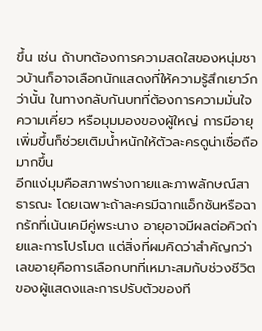ขึ้น เช่น ถ้าบทต้องการความสดใสของหนุ่มชาวบ้านก็อาจเลือกนักแสดงที่ให้ความรู้สึกเยาว์กว่านั้น ในทางกลับกันบทที่ต้องการความมั่นใจ ความเคี่ยว หรือมุมมองของผู้ใหญ่ การมีอายุเพิ่มขึ้นก็ช่วยเติมน้ำหนักให้ตัวละครดูน่าเชื่อถือมากขึ้น
อีกแง่มุมคือสภาพร่างกายและภาพลักษณ์สาธารณะ โดยเฉพาะถ้าละครมีฉากแอ็กชันหรือฉากรักที่เน้นเคมีคู่พระนาง อายุอาจมีผลต่อคิวถ่ายและการโปรโมต แต่สิ่งที่ผมคิดว่าสำคัญกว่าเลขอายุคือการเลือกบทที่เหมาะสมกับช่วงชีวิตของผู้แสดงและการปรับตัวของที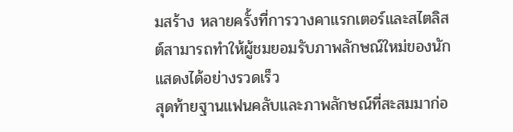มสร้าง หลายครั้งที่การวางคาแรกเตอร์และสไตลิสต์สามารถทำให้ผู้ชมยอมรับภาพลักษณ์ใหม่ของนักแสดงได้อย่างรวดเร็ว
สุดท้ายฐานแฟนคลับและภาพลักษณ์ที่สะสมมาก่อ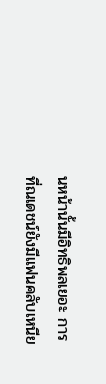นหน้านั้นมีอิทธิพลเยอะ การที่ณเดชน์ยังมีแฟนคลับเหนีย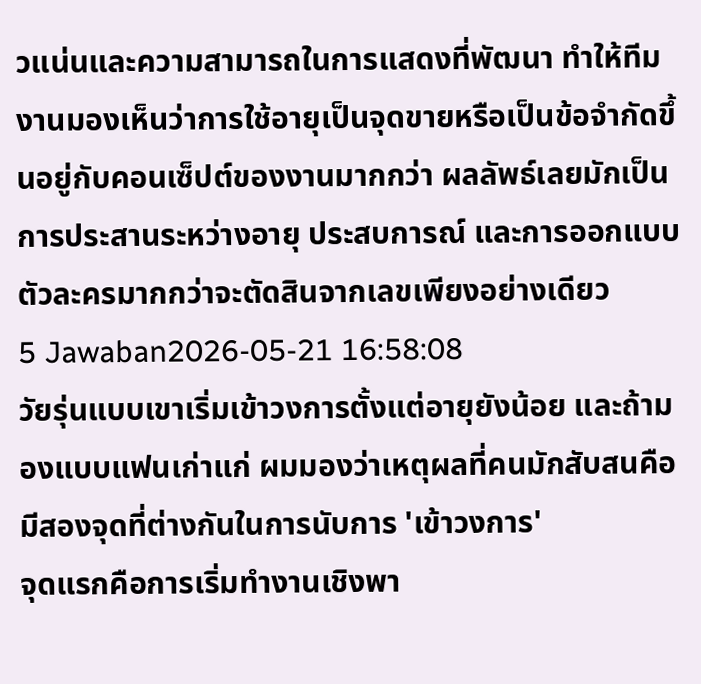วแน่นและความสามารถในการแสดงที่พัฒนา ทำให้ทีมงานมองเห็นว่าการใช้อายุเป็นจุดขายหรือเป็นข้อจำกัดขึ้นอยู่กับคอนเซ็ปต์ของงานมากกว่า ผลลัพธ์เลยมักเป็นการประสานระหว่างอายุ ประสบการณ์ และการออกแบบตัวละครมากกว่าจะตัดสินจากเลขเพียงอย่างเดียว
5 Jawaban2026-05-21 16:58:08
วัยรุ่นแบบเขาเริ่มเข้าวงการตั้งแต่อายุยังน้อย และถ้ามองแบบแฟนเก่าแก่ ผมมองว่าเหตุผลที่คนมักสับสนคือมีสองจุดที่ต่างกันในการนับการ 'เข้าวงการ'
จุดแรกคือการเริ่มทำงานเชิงพา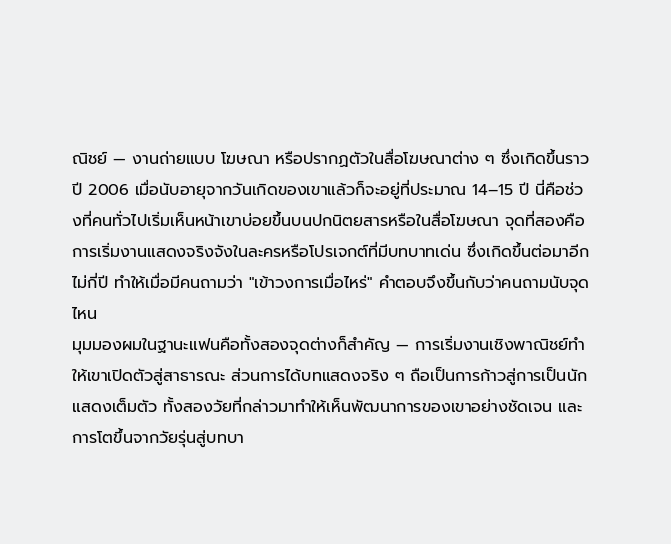ณิชย์ — งานถ่ายแบบ โฆษณา หรือปรากฏตัวในสื่อโฆษณาต่าง ๆ ซึ่งเกิดขึ้นราวปี 2006 เมื่อนับอายุจากวันเกิดของเขาแล้วก็จะอยู่ที่ประมาณ 14–15 ปี นี่คือช่วงที่คนทั่วไปเริ่มเห็นหน้าเขาบ่อยขึ้นบนปกนิตยสารหรือในสื่อโฆษณา จุดที่สองคือการเริ่มงานแสดงจริงจังในละครหรือโปรเจกต์ที่มีบทบาทเด่น ซึ่งเกิดขึ้นต่อมาอีกไม่กี่ปี ทำให้เมื่อมีคนถามว่า "เข้าวงการเมื่อไหร่" คำตอบจึงขึ้นกับว่าคนถามนับจุดไหน
มุมมองผมในฐานะแฟนคือทั้งสองจุดต่างก็สำคัญ — การเริ่มงานเชิงพาณิชย์ทำให้เขาเปิดตัวสู่สาธารณะ ส่วนการได้บทแสดงจริง ๆ ถือเป็นการก้าวสู่การเป็นนักแสดงเต็มตัว ทั้งสองวัยที่กล่าวมาทำให้เห็นพัฒนาการของเขาอย่างชัดเจน และการโตขึ้นจากวัยรุ่นสู่บทบา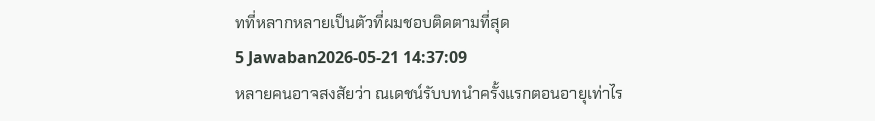ทที่หลากหลายเป็นตัวที่ผมชอบติดตามที่สุด
5 Jawaban2026-05-21 14:37:09
หลายคนอาจสงสัยว่า ณเดชน์รับบทนำครั้งแรกตอนอายุเท่าไร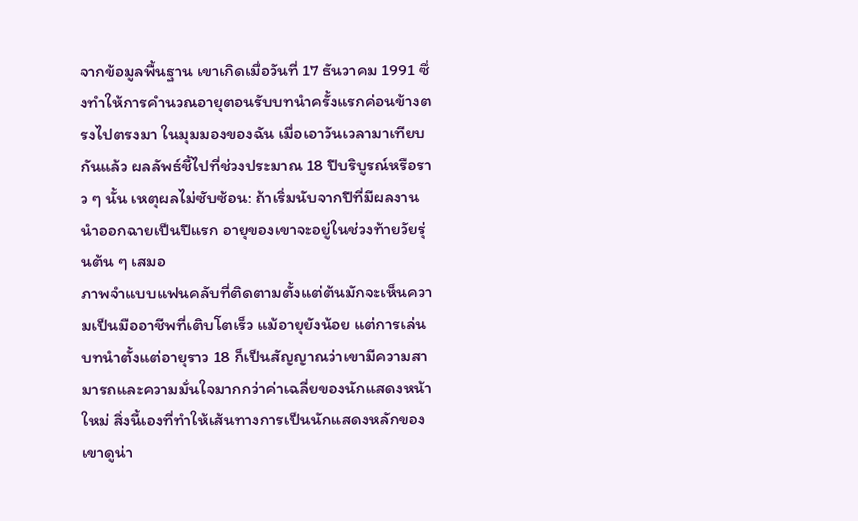จากข้อมูลพื้นฐาน เขาเกิดเมื่อวันที่ 17 ธันวาคม 1991 ซึ่งทำให้การคำนวณอายุตอนรับบทนำครั้งแรกค่อนข้างตรงไปตรงมา ในมุมมองของฉัน เมื่อเอาวันเวลามาเทียบกันแล้ว ผลลัพธ์ชี้ไปที่ช่วงประมาณ 18 ปีบริบูรณ์หรือราว ๆ นั้น เหตุผลไม่ซับซ้อน: ถ้าเริ่มนับจากปีที่มีผลงานนำออกฉายเป็นปีแรก อายุของเขาจะอยู่ในช่วงท้ายวัยรุ่นต้น ๆ เสมอ
ภาพจำแบบแฟนคลับที่ติดตามตั้งแต่ต้นมักจะเห็นความเป็นมืออาชีพที่เติบโตเร็ว แม้อายุยังน้อย แต่การเล่นบทนำตั้งแต่อายุราว 18 ก็เป็นสัญญาณว่าเขามีความสามารถและความมั่นใจมากกว่าค่าเฉลี่ยของนักแสดงหน้าใหม่ สิ่งนี้เองที่ทำให้เส้นทางการเป็นนักแสดงหลักของเขาดูน่า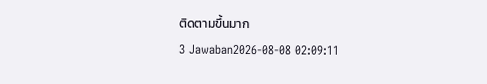ติดตามขึ้นมาก
3 Jawaban2026-08-08 02:09:11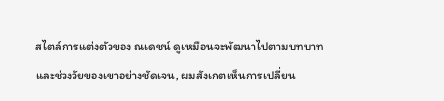สไตล์การแต่งตัวของ ณเดชน์ ดูเหมือนจะพัฒนาไปตามบทบาทและช่วงวัยของเขาอย่างชัดเจน, ผมสังเกตเห็นการเปลี่ยน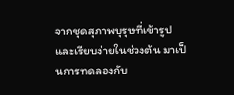จากชุดสุภาพบุรุษที่เข้ารูปและเรียบง่ายในช่วงต้น มาเป็นการทดลองกับ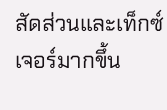สัดส่วนและเท็กซ์เจอร์มากขึ้น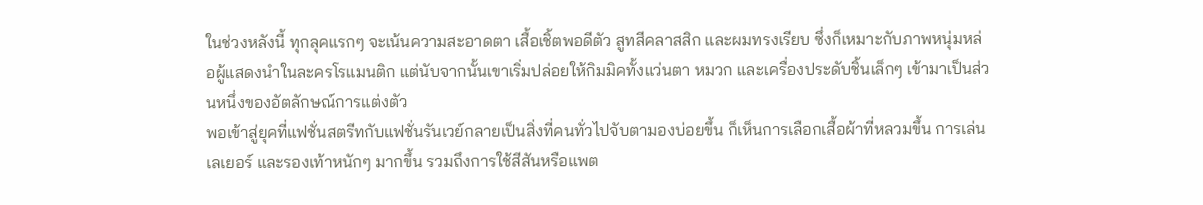ในช่วงหลังนี้ ทุกลุคแรกๆ จะเน้นความสะอาดตา เสื้อเชิ้ตพอดีตัว สูทสีคลาสสิก และผมทรงเรียบ ซึ่งก็เหมาะกับภาพหนุ่มหล่อผู้แสดงนำในละครโรแมนติก แต่นับจากนั้นเขาเริ่มปล่อยให้กิมมิคทั้งแว่นตา หมวก และเครื่องประดับชิ้นเล็กๆ เข้ามาเป็นส่วนหนึ่งของอัตลักษณ์การแต่งตัว
พอเข้าสู่ยุคที่แฟชั่นสตรีทกับแฟชั่นรันเวย์กลายเป็นสิ่งที่คนทั่วไปจับตามองบ่อยขึ้น ก็เห็นการเลือกเสื้อผ้าที่หลวมขึ้น การเล่นเลเยอร์ และรองเท้าหนักๆ มากขึ้น รวมถึงการใช้สีสันหรือแพต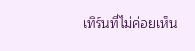เทิร์นที่ไม่ค่อยเห็น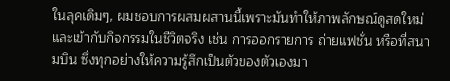ในลุคเดิมๆ, ผมชอบการผสมผสานนี้เพราะมันทำให้ภาพลักษณ์ดูสดใหม่และเข้ากับกิจกรรมในชีวิตจริง เช่น การออกรายการ ถ่ายแฟชั่น หรือที่สนามบิน ซึ่งทุกอย่างให้ความรู้สึกเป็นตัวของตัวเองมา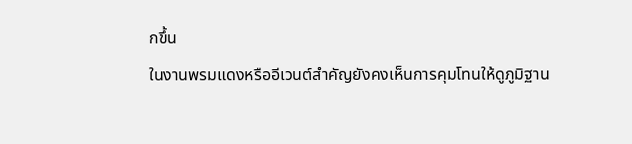กขึ้น
ในงานพรมแดงหรืออีเวนต์สำคัญยังคงเห็นการคุมโทนให้ดูภูมิฐาน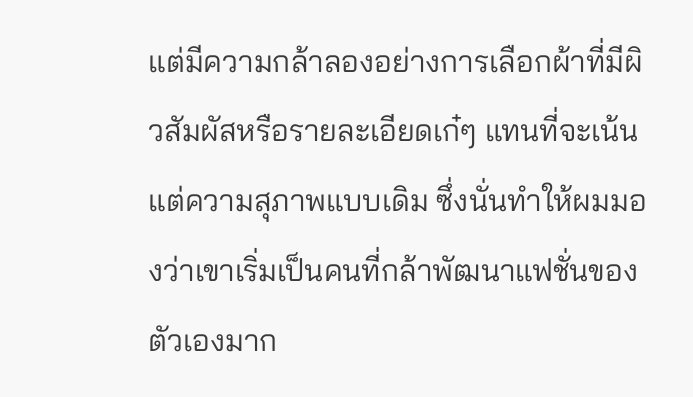แต่มีความกล้าลองอย่างการเลือกผ้าที่มีผิวสัมผัสหรือรายละเอียดเก๋ๆ แทนที่จะเน้นแต่ความสุภาพแบบเดิม ซึ่งนั่นทำให้ผมมองว่าเขาเริ่มเป็นคนที่กล้าพัฒนาแฟชั่นของตัวเองมาก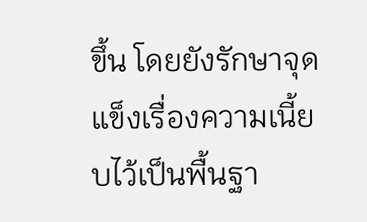ขึ้น โดยยังรักษาจุดแข็งเรื่องความเนี้ยบไว้เป็นพื้นฐา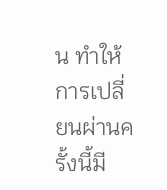น ทำให้การเปลี่ยนผ่านครั้งนี้มี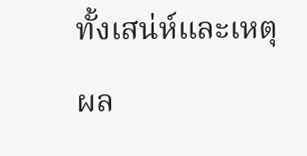ทั้งเสน่ห์และเหตุผล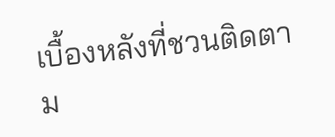เบื้องหลังที่ชวนติดตาม